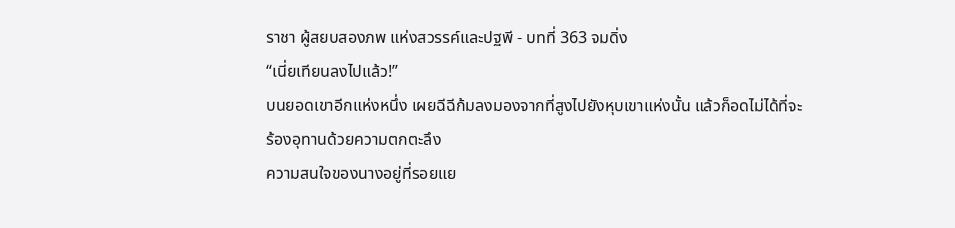ราชา ผู้สยบสองภพ แห่งสวรรค์และปฐพี - บทที่ 363 จมดิ่ง
“เนี่ยเทียนลงไปแล้ว!”
บนยอดเขาอีกแห่งหนึ่ง เผยฉีฉีก้มลงมองจากที่สูงไปยังหุบเขาแห่งนั้น แล้วก็อดไม่ได้ที่จะร้องอุทานด้วยความตกตะลึง
ความสนใจของนางอยู่ที่รอยแย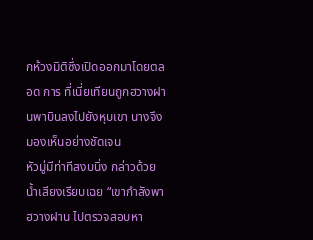กห้วงมิติซึ่งเปิดออกมาโดยตลอด การ ที่เนี่ยเทียนถูกฮวางฝานพาบินลงไปยังหุบเขา นางจึงมองเห็นอย่างชัดเจน
หัวมู่มีท่าทีสงบนิ่ง กล่าวด้วยน้ำเสียงเรียบเฉย “เขากำลังพาฮวางฝาน ไปตรวจสอบหา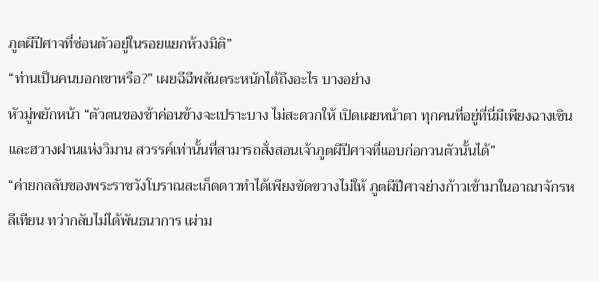ภูตผีปีศาจที่ซ่อนตัวอยู่ในรอยแยกห้วงมิติ”
“ท่านเป็นคนบอกเขาหรือ?” เผยฉีฉีพลันตระหนักได้ถึงอะไร บางอย่าง
หัวมู่พยักหน้า “ตัวตนของข้าค่อนข้างจะเปราะบาง ไม่สะดวกให้ เปิดเผยหน้าตา ทุกคนที่อยู่ที่นี่มีเพียงฉางเซินและฮวางฝานแห่งวิมาน สวรรค์เท่านั้นที่สามารถสั่งสอนเจ้าภูตผีปีศาจที่แอบก่อกวนตัวนั้นได้”
“ค่ายกลลับของพระราชวังโบราณสะเก็ดดาวทำได้เพียงขัดขวางไม่ให้ ภูตผีปีศาจย่างก้าวเข้ามาในอาณาจักรหลีเทียน ทว่ากลับไม่ได้พันธนาการ เผ่าม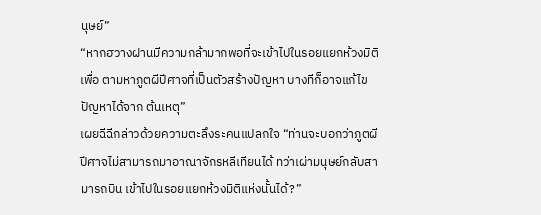นุษย์”
“หากฮวางฝานมีความกล้ามากพอที่จะเข้าไปในรอยแยกห้วงมิติเพื่อ ตามหาภูตผีปีศาจที่เป็นตัวสร้างปัญหา บางทีก็อาจแก้ไขปัญหาได้จาก ต้นเหตุ”
เผยฉีฉีกล่าวด้วยความตะลึงระคนแปลกใจ “ท่านจะบอกว่าภูตผี ปีศาจไม่สามารถมาอาณาจักรหลีเทียนได้ ทว่าเผ่ามนุษย์กลับสามารถบิน เข้าไปในรอยแยกห้วงมิติแห่งนั้นได้?”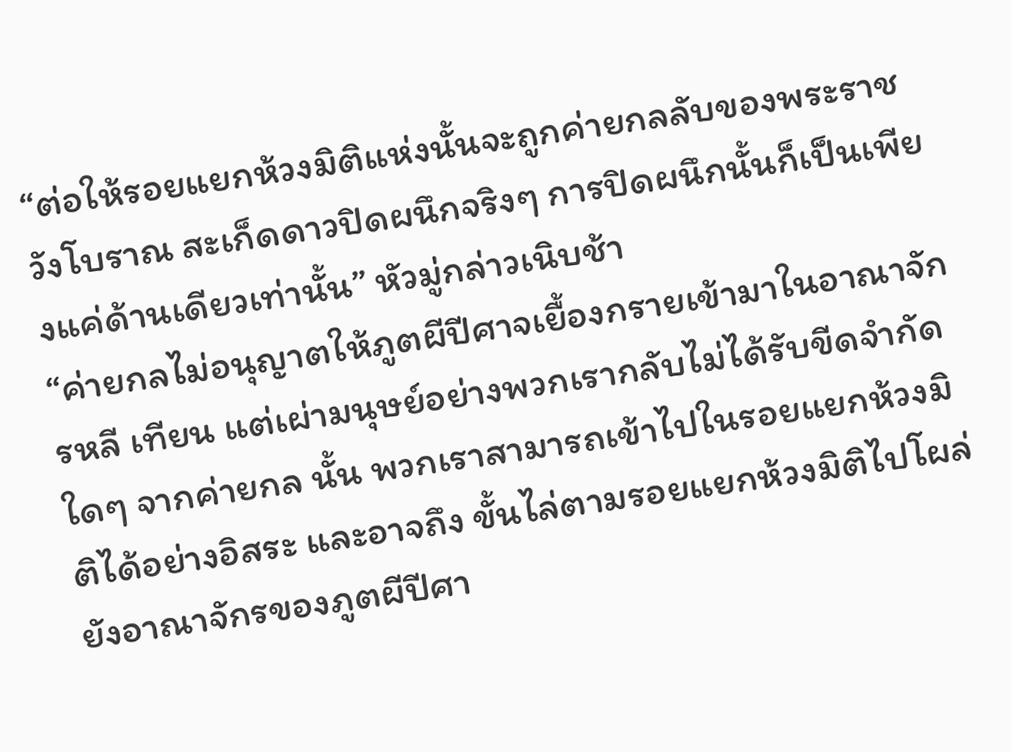“ต่อให้รอยแยกห้วงมิติแห่งนั้นจะถูกค่ายกลลับของพระราชวังโบราณ สะเก็ดดาวปิดผนึกจริงๆ การปิดผนึกนั้นก็เป็นเพียงแค่ด้านเดียวเท่านั้น” หัวมู่กล่าวเนิบช้า
“ค่ายกลไม่อนุญาตให้ภูตผีปีศาจเยื้องกรายเข้ามาในอาณาจักรหลี เทียน แต่เผ่ามนุษย์อย่างพวกเรากลับไม่ได้รับขีดจำกัดใดๆ จากค่ายกล นั้น พวกเราสามารถเข้าไปในรอยแยกห้วงมิติได้อย่างอิสระ และอาจถึง ขั้นไล่ตามรอยแยกห้วงมิติไปโผล่ยังอาณาจักรของภูตผีปีศา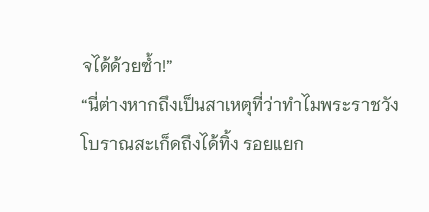จได้ด้วยซ้ำ!”
“นี่ต่างหากถึงเป็นสาเหตุที่ว่าทำไมพระราชวังโบราณสะเก็ดถึงได้ทิ้ง รอยแยก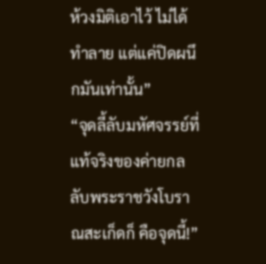ห้วงมิติเอาไว้ ไม่ได้ทำลาย แต่แค่ปิดผนึกมันเท่านั้น”
“จุดลี้ลับมหัศจรรย์ที่แท้จริงของค่ายกลลับพระราชวังโบราณสะเก็ดก็ คือจุดนี้!”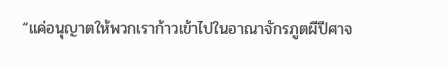“แค่อนุญาตให้พวกเราก้าวเข้าไปในอาณาจักรภูตผีปีศาจ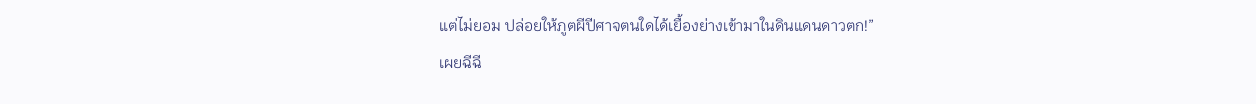แต่ไม่ยอม ปล่อยให้ภูตผีปีศาจตนใดได้เยื้องย่างเข้ามาในดินแดนดาวตก!”
เผยฉีฉี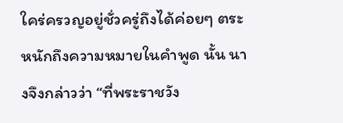ใคร่ครวญอยู่ชั่วครู่ถึงได้ค่อยๆ ตระหนักถึงความหมายในคำพูด นั้น นางจึงกล่าวว่า “ที่พระราชวัง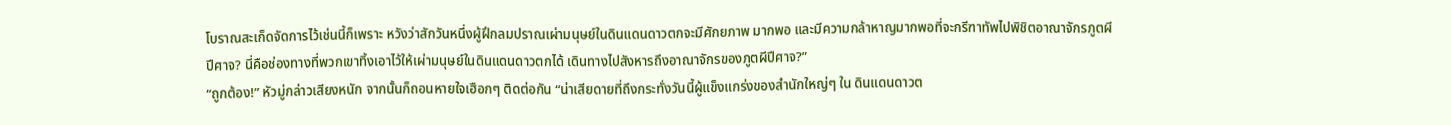โบราณสะเก็ดจัดการไว้เช่นนี้ก็เพราะ หวังว่าสักวันหนึ่งผู้ฝึกลมปราณเผ่ามนุษย์ในดินแดนดาวตกจะมีศักยภาพ มากพอ และมีความกล้าหาญมากพอที่จะกรีฑาทัพไปพิชิตอาณาจักรภูตผี
ปีศาจ? นี่คือช่องทางที่พวกเขาทิ้งเอาไว้ให้เผ่ามนุษย์ในดินแดนดาวตกได้ เดินทางไปสังหารถึงอาณาจักรของภูตผีปีศาจ?”
“ถูกต้อง!” หัวมู่กล่าวเสียงหนัก จากนั้นก็ถอนหายใจเฮือกๆ ติดต่อกัน “น่าเสียดายที่ถึงกระทั่งวันนี้ผู้แข็งแกร่งของสำนักใหญ่ๆ ใน ดินแดนดาวต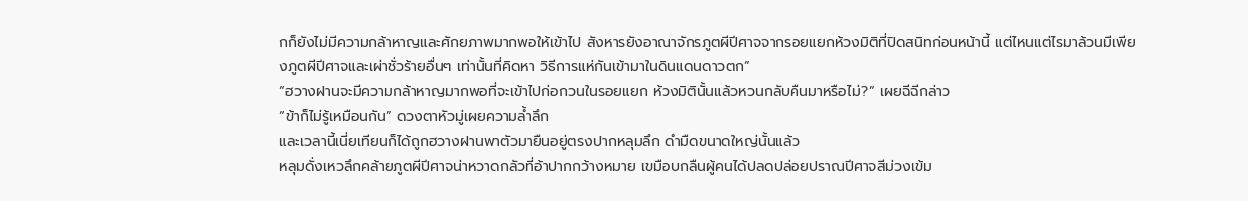กก็ยังไม่มีความกล้าหาญและศักยภาพมากพอให้เข้าไป สังหารยังอาณาจักรภูตผีปีศาจจากรอยแยกห้วงมิติที่ปิดสนิทก่อนหน้านี้ แต่ไหนแต่ไรมาล้วนมีเพียงภูตผีปีศาจและเผ่าชั่วร้ายอื่นๆ เท่านั้นที่คิดหา วิธีการแห่กันเข้ามาในดินแดนดาวตก”
“ฮวางฝานจะมีความกล้าหาญมากพอที่จะเข้าไปก่อกวนในรอยแยก ห้วงมิตินั้นแล้วหวนกลับคืนมาหรือไม่?” เผยฉีฉีกล่าว
“ข้าก็ไม่รู้เหมือนกัน” ดวงตาหัวมู่เผยความล้ำลึก
และเวลานี้เนี่ยเทียนก็ได้ถูกฮวางฝานพาตัวมายืนอยู่ตรงปากหลุมลึก ดำมืดขนาดใหญ่นั้นแล้ว
หลุมดั่งเหวลึกคล้ายภูตผีปีศาจน่าหวาดกลัวที่อ้าปากกว้างหมาย เขมือบกลืนผู้คนได้ปลดปล่อยปราณปีศาจสีม่วงเข้ม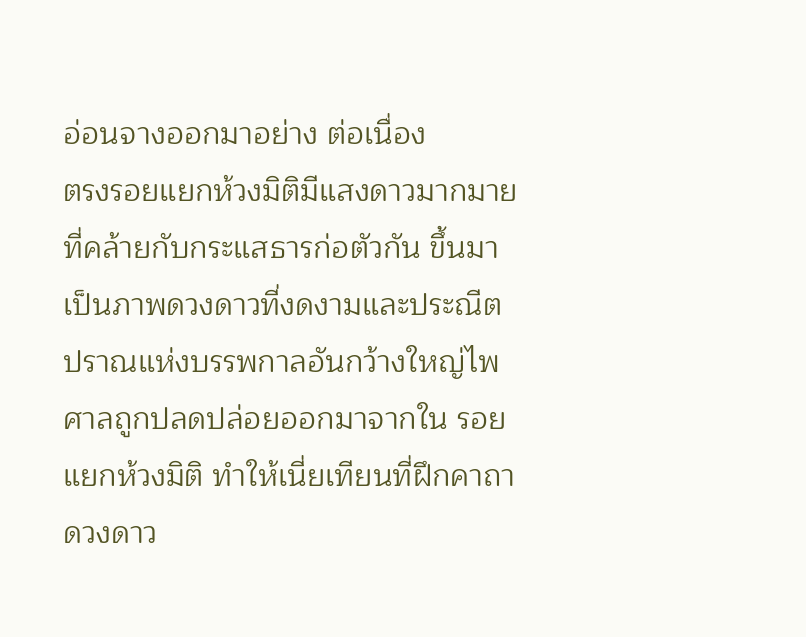อ่อนจางออกมาอย่าง ต่อเนื่อง
ตรงรอยแยกห้วงมิติมีแสงดาวมากมายที่คล้ายกับกระแสธารก่อตัวกัน ขึ้นมาเป็นภาพดวงดาวที่งดงามและประณีต
ปราณแห่งบรรพกาลอันกว้างใหญ่ไพศาลถูกปลดปล่อยออกมาจากใน รอยแยกห้วงมิติ ทำให้เนี่ยเทียนที่ฝึกคาถาดวงดาว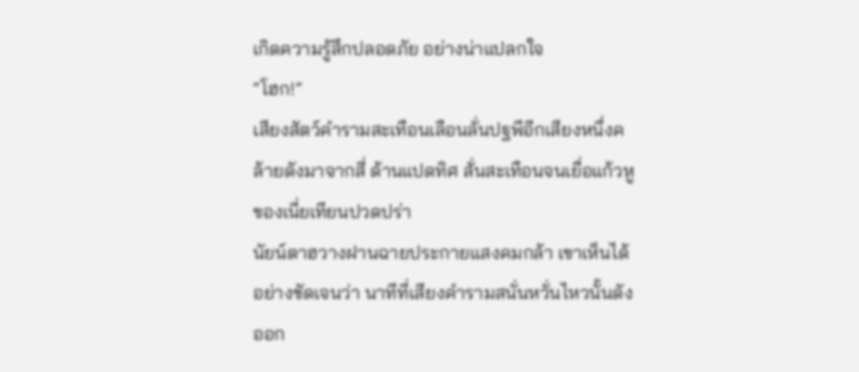เกิดความรู้สึกปลอดภัย อย่างน่าแปลกใจ
“โฮก!”
เสียงสัตว์คำรามสะเทือนเลือนลั่นปฐพีอีกเสียงหนึ่งคล้ายดังมาจากสี่ ด้านแปดทิศ สั่นสะเทือนจนเยื่อแก้วหูของเนี่ยเทียนปวดปร่า
นัยน์ตาฮวางฝานฉายประกายแสงคมกล้า เขาเห็นได้อย่างชัดเจนว่า นาทีที่เสียงคำรามสนั่นหวั่นไหวนั้นดังออก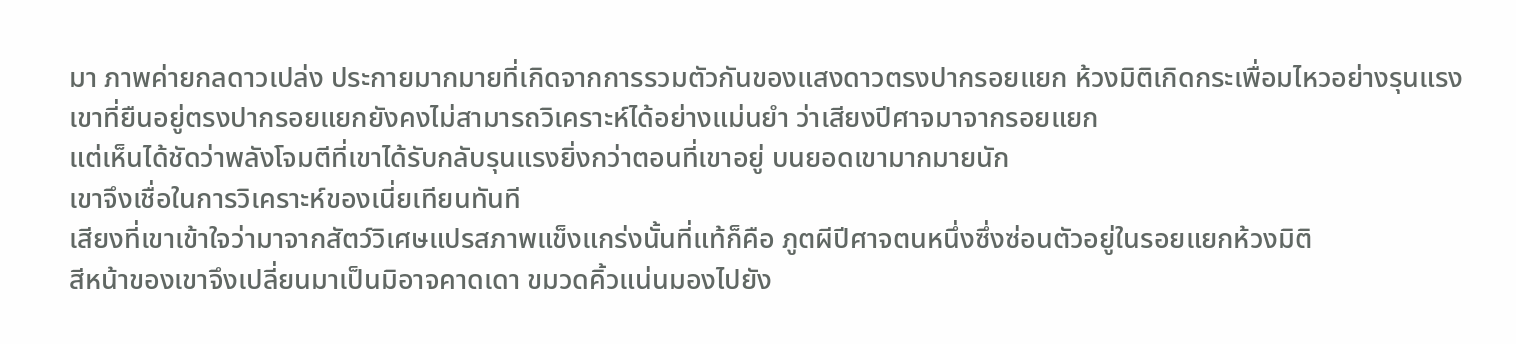มา ภาพค่ายกลดาวเปล่ง ประกายมากมายที่เกิดจากการรวมตัวกันของแสงดาวตรงปากรอยแยก ห้วงมิติเกิดกระเพื่อมไหวอย่างรุนแรง
เขาที่ยืนอยู่ตรงปากรอยแยกยังคงไม่สามารถวิเคราะห์ได้อย่างแม่นยำ ว่าเสียงปีศาจมาจากรอยแยก
แต่เห็นได้ชัดว่าพลังโจมตีที่เขาได้รับกลับรุนแรงยิ่งกว่าตอนที่เขาอยู่ บนยอดเขามากมายนัก
เขาจึงเชื่อในการวิเคราะห์ของเนี่ยเทียนทันที
เสียงที่เขาเข้าใจว่ามาจากสัตว์วิเศษแปรสภาพแข็งแกร่งนั้นที่แท้ก็คือ ภูตผีปีศาจตนหนึ่งซึ่งซ่อนตัวอยู่ในรอยแยกห้วงมิติ
สีหน้าของเขาจึงเปลี่ยนมาเป็นมิอาจคาดเดา ขมวดคิ้วแน่นมองไปยัง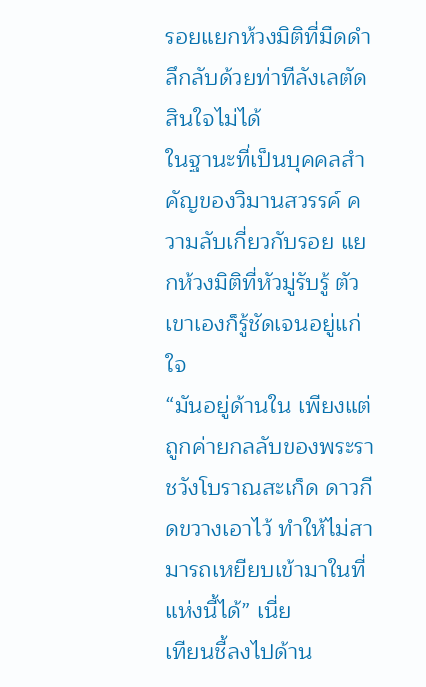รอยแยกห้วงมิติที่มืดดำลึกลับด้วยท่าทีลังเลตัดสินใจไม่ได้
ในฐานะที่เป็นบุคคลสำคัญของวิมานสวรรค์ ความลับเกี่ยวกับรอย แยกห้วงมิติที่หัวมู่รับรู้ ตัวเขาเองก็รู้ชัดเจนอยู่แก่ใจ
“มันอยู่ด้านใน เพียงแต่ถูกค่ายกลลับของพระราชวังโบราณสะเก็ด ดาวกีดขวางเอาไว้ ทำให้ไม่สามารถเหยียบเข้ามาในที่แห่งนี้ได้” เนี่ย
เทียนชี้ลงไปด้าน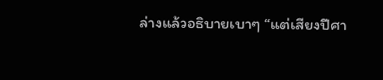ล่างแล้วอธิบายเบาๆ “แต่เสียงปีศา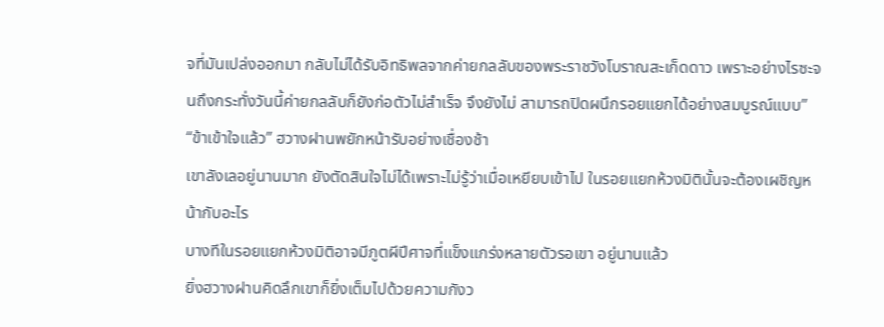จที่มันเปล่งออกมา กลับไม่ได้รับอิทธิพลจากค่ายกลลับของพระราชวังโบราณสะเก็ดดาว เพราะอย่างไรซะจนถึงกระทั่งวันนี้ค่ายกลลับก็ยังก่อตัวไม่สำเร็จ จึงยังไม่ สามารถปิดผนึกรอยแยกได้อย่างสมบูรณ์แบบ”
“ข้าเข้าใจแล้ว” ฮวางฝานพยักหน้ารับอย่างเชื่องช้า
เขาลังเลอยู่นานมาก ยังตัดสินใจไม่ได้เพราะไม่รู้ว่าเมื่อเหยียบเข้าไป ในรอยแยกห้วงมิตินั้นจะต้องเผชิญหน้ากับอะไร
บางทีในรอยแยกห้วงมิติอาจมีภูตผีปีศาจที่แข็งแกร่งหลายตัวรอเขา อยู่นานแล้ว
ยิ่งฮวางฝานคิดลึกเขาก็ยิ่งเต็มไปด้วยความกังว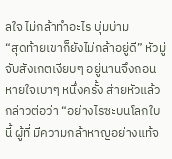ลใจ ไม่กล้าทำอะไร บุ่มบ่าม
“สุดท้ายเขาก็ยังไม่กล้าอยู่ดี” หัวมู่จับสังเกตเงียบๆ อยู่นานจึงถอน หายใจเบาๆ หนึ่งครั้ง ส่ายหัวแล้วกล่าวต่อว่า “อย่างไรซะบนโลกใบนี้ ผู้ที่ มีความกล้าหาญอย่างแท้จ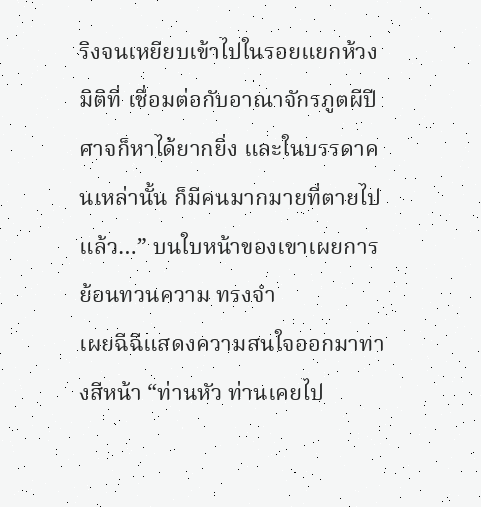ริงจนเหยียบเข้าไปในรอยแยกห้วงมิติที่ เชื่อมต่อกับอาณาจักรภูตผีปีศาจก็หาได้ยากยิ่ง และในบรรดาคนเหล่านั้น ก็มีคนมากมายที่ตายไปแล้ว…” บนใบหน้าของเขาเผยการย้อนทวนความ ทรงจำ
เผยฉีฉีแสดงความสนใจออกมาทางสีหน้า “ท่านหัว ท่านเคยไป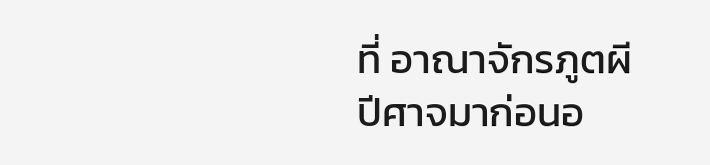ที่ อาณาจักรภูตผีปีศาจมาก่อนอ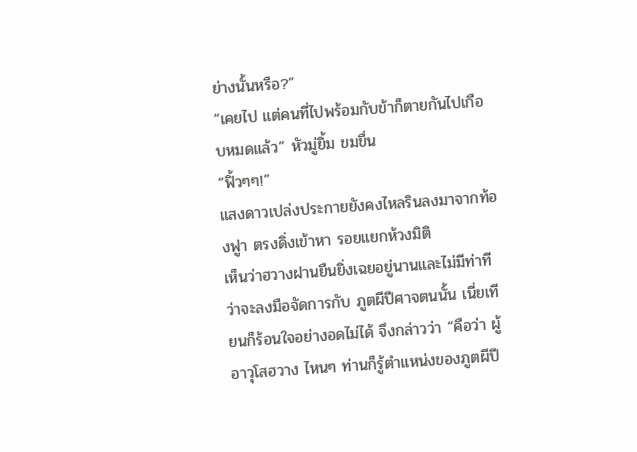ย่างนั้นหรือ?”
“เคยไป แต่คนที่ไปพร้อมกับข้าก็ตายกันไปเกือบหมดแล้ว” หัวมู่ยิ้ม ขมขื่น
“ฟิ้วๆๆ!”
แสงดาวเปล่งประกายยังคงไหลรินลงมาจากท้องฟูา ตรงดิ่งเข้าหา รอยแยกห้วงมิติ
เห็นว่าฮวางฝานยืนยิ่งเฉยอยู่นานและไม่มีท่าทีว่าจะลงมือจัดการกับ ภูตผีปีศาจตนนั้น เนี่ยเทียนก็ร้อนใจอย่างอดไม่ได้ จึงกล่าวว่า “คือว่า ผู้ อาวุโสฮวาง ไหนๆ ท่านก็รู้ตำแหน่งของภูตผีปี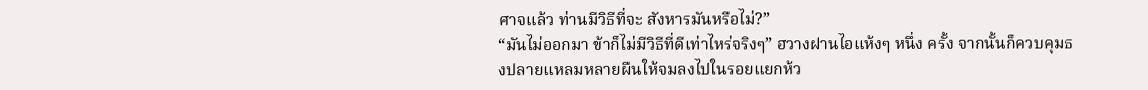ศาจแล้ว ท่านมีวิธีที่จะ สังหารมันหรือไม่?”
“มันไม่ออกมา ข้าก็ไม่มีวิธีที่ดีเท่าไหร่จริงๆ” ฮวางฝานไอแห้งๆ หนึ่ง ครั้ง จากนั้นก็ควบคุมธงปลายแหลมหลายผืนให้จมลงไปในรอยแยกห้ว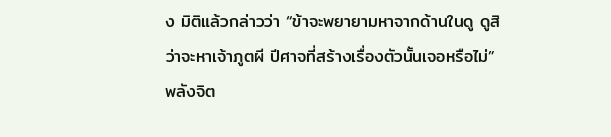ง มิติแล้วกล่าวว่า “ข้าจะพยายามหาจากด้านในดู ดูสิว่าจะหาเจ้าภูตผี ปีศาจที่สร้างเรื่องตัวนั้นเจอหรือไม่”
พลังจิต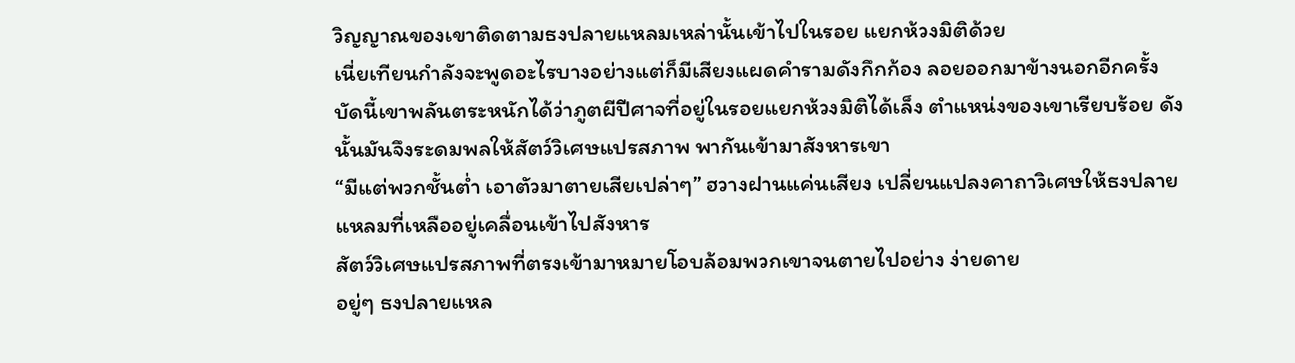วิญญาณของเขาติดตามธงปลายแหลมเหล่านั้นเข้าไปในรอย แยกห้วงมิติด้วย
เนี่ยเทียนกำลังจะพูดอะไรบางอย่างแต่ก็มีเสียงแผดคำรามดังกึกก้อง ลอยออกมาข้างนอกอีกครั้ง
บัดนี้เขาพลันตระหนักได้ว่าภูตผีปีศาจที่อยู่ในรอยแยกห้วงมิติได้เล็ง ตำแหน่งของเขาเรียบร้อย ดังนั้นมันจึงระดมพลให้สัตว์วิเศษแปรสภาพ พากันเข้ามาสังหารเขา
“มีแต่พวกชั้นต่ำ เอาตัวมาตายเสียเปล่าๆ” ฮวางฝานแค่นเสียง เปลี่ยนแปลงคาถาวิเศษให้ธงปลายแหลมที่เหลืออยู่เคลื่อนเข้าไปสังหาร
สัตว์วิเศษแปรสภาพที่ตรงเข้ามาหมายโอบล้อมพวกเขาจนตายไปอย่าง ง่ายดาย
อยู่ๆ ธงปลายแหล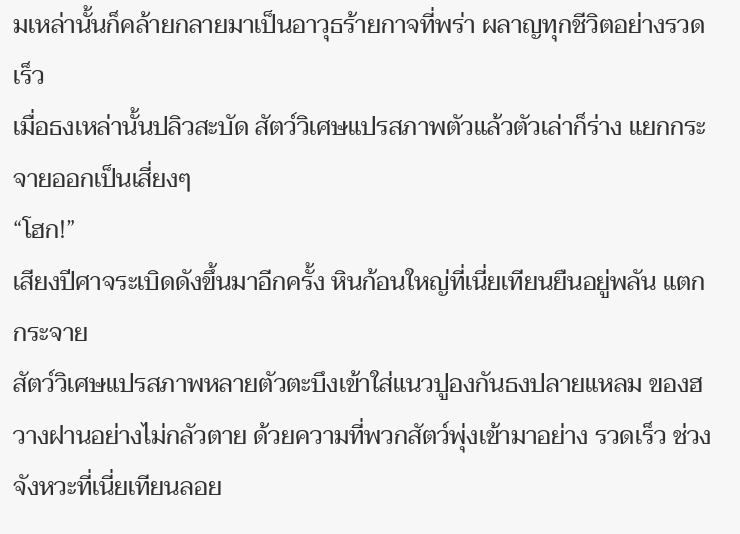มเหล่านั้นก็คล้ายกลายมาเป็นอาวุธร้ายกาจที่พร่า ผลาญทุกชีวิตอย่างรวดเร็ว
เมื่อธงเหล่านั้นปลิวสะบัด สัตว์วิเศษแปรสภาพตัวแล้วตัวเล่าก็ร่าง แยกกระจายออกเป็นเสี่ยงๆ
“โฮก!”
เสียงปีศาจระเบิดดังขึ้นมาอีกครั้ง หินก้อนใหญ่ที่เนี่ยเทียนยืนอยู่พลัน แตกกระจาย
สัตว์วิเศษแปรสภาพหลายตัวตะบึงเข้าใส่แนวปูองกันธงปลายแหลม ของฮวางฝานอย่างไม่กลัวตาย ด้วยความที่พวกสัตว์พุ่งเข้ามาอย่าง รวดเร็ว ช่วงจังหวะที่เนี่ยเทียนลอย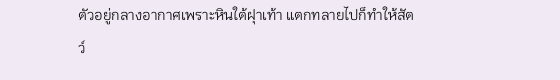ตัวอยู่กลางอากาศเพราะหินใต้ฝุาเท้า แตกทลายไปก็ทำให้สัตว์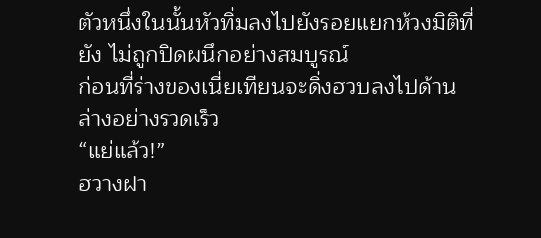ตัวหนึ่งในนั้นหัวทิ่มลงไปยังรอยแยกห้วงมิติที่ยัง ไม่ถูกปิดผนึกอย่างสมบูรณ์
ก่อนที่ร่างของเนี่ยเทียนจะดิ่งฮวบลงไปด้านล่างอย่างรวดเร็ว
“แย่แล้ว!”
ฮวางฝา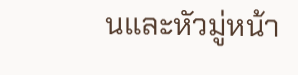นและหัวมู่หน้า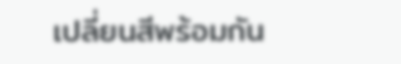เปลี่ยนสีพร้อมกัน